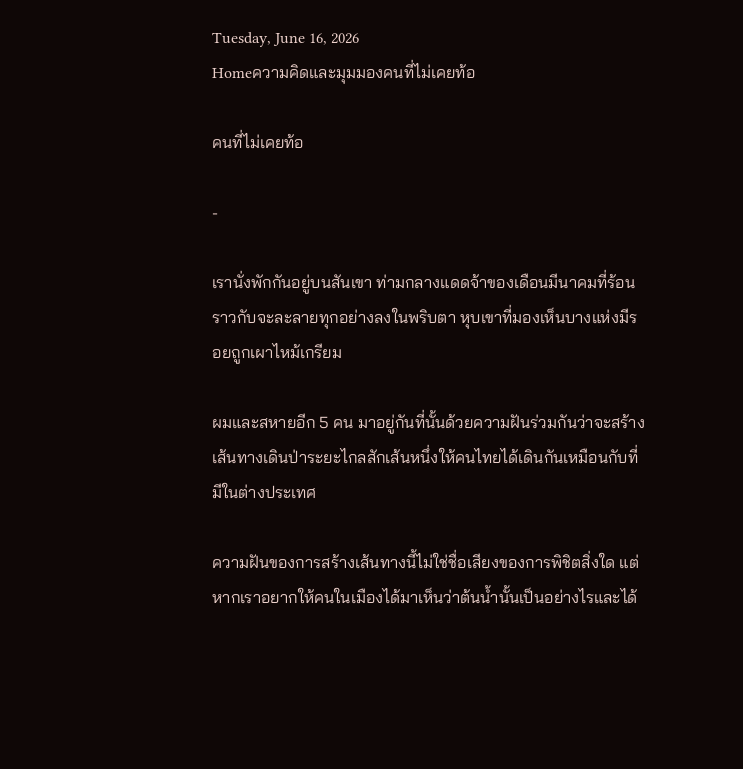Tuesday, June 16, 2026
Homeความคิดและมุมมองคนที่ไม่เคยท้อ

คนที่ไม่เคยท้อ

-

เรานั่งพักกันอยู่บนสันเขา ท่ามกลางแดดจ้าของเดือนมีนาคมที่ร้อนราวกับจะละลายทุกอย่างลงในพริบตา หุบเขาที่มองเห็นบางแห่งมีรอยถูกเผาไหม้เกรียม

ผมและสหายอีก 5 คน มาอยู่กันที่นั้นด้วยความฝันร่วมกันว่าจะสร้างเส้นทางเดินป่าระยะไกลสักเส้นหนึ่งให้คนไทยได้เดินกันเหมือนกับที่มีในต่างประเทศ

ความฝันของการสร้างเส้นทางนี้ไม่ใช่ชื่อเสียงของการพิชิตสิ่งใด แต่หากเราอยากให้คนในเมืองได้มาเห็นว่าต้นน้ำนั้นเป็นอย่างไรและได้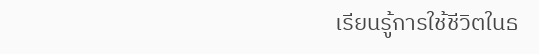เรียนรู้การใช้ชีวิตในธ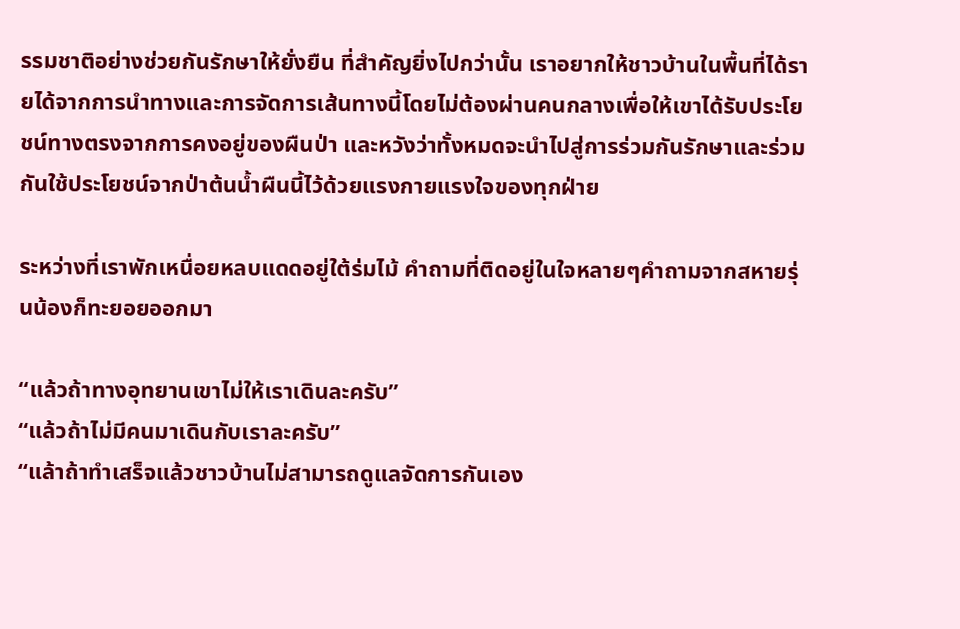รรมชาติอย่างช่วยกันรักษาให้ยั่งยืน ที่สำคัญยิ่งไปกว่านั้น เราอยากให้ชาวบ้านในพื้นที่ได้รายได้จากการนำทางและการจัดการเส้นทางนี้โดยไม่ต้องผ่านคนกลางเพื่อให้เขาได้รับประโยชน์ทางตรงจากการคงอยู่ของผืนป่า และหวังว่าทั้งหมดจะนำไปสู่การร่วมกันรักษาและร่วมกันใช้ประโยชน์จากป่าต้นน้ำผืนนี้ไว้ด้วยแรงกายแรงใจของทุกฝ่าย

ระหว่างที่เราพักเหนื่อยหลบแดดอยู่ใต้ร่มไม้ คำถามที่ติดอยู่ในใจหลายๆคำถามจากสหายรุ่นน้องก็ทะยอยออกมา

“แล้วถ้าทางอุทยานเขาไม่ให้เราเดินละครับ”
“แล้วถ้าไม่มีคนมาเดินกับเราละครับ”
“แล้าถ้าทำเสร็จแล้วชาวบ้านไม่สามารถดูแลจัดการกันเอง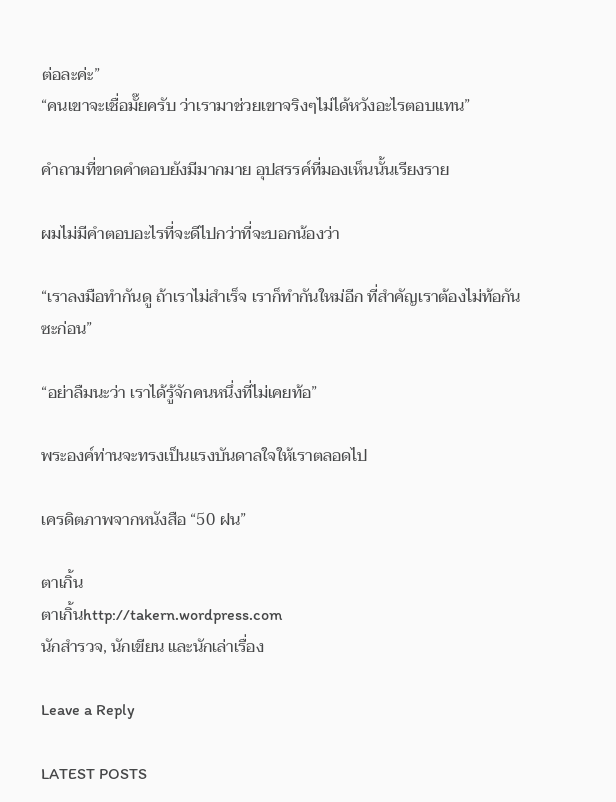ต่อละค่ะ”
“คนเขาจะเชื่อมั๊ยครับ ว่าเรามาช่วยเขาจริงๆไม่ได้หวังอะไรตอบแทน”

คำถามที่ขาดคำตอบยังมีมากมาย อุปสรรค์ที่มองเห็นนั้นเรียงราย

ผมไม่มีคำตอบอะไรที่จะดีไปกว่าที่จะบอกน้องว่า

“เราลงมือทำกันดู ถ้าเราไม่สำเร็จ เราก็ทำกันใหม่อีก ที่สำคัญเราต้องไม่ท้อกันซะก่อน”

“อย่าลืมนะว่า เราได้รู้จักคนหนึ่งที่ไม่เคยท้อ”

พระองค์ท่านจะทรงเป็นแรงบันดาลใจให้เราตลอดไป

เครดิตภาพจากหนังสือ “50 ฝน”

ตาเกิ้น
ตาเกิ้นhttp://takern.wordpress.com
นักสำรวจ, นักเขียน และนักเล่าเรื่อง

Leave a Reply

LATEST POSTS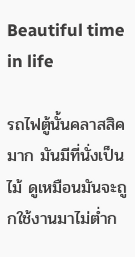Beautiful time in life

รถไฟตู้นั้นคลาสสิคมาก มันมีที่นั่งเป็นไม้ ดูเหมือนมันจะถูกใช้งานมาไม่ต่ำก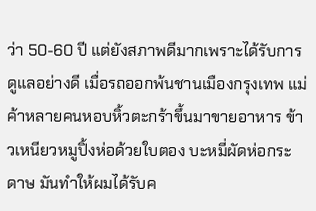ว่า 50-60 ปี แต่ยังสภาพดีมากเพราะได้รับการดูแลอย่างดี เมื่อรถออกพ้นชานเมืองกรุงเทพ แม่ค้าหลายคนหอบหิ้วตะกร้าขึ้นมาขายอาหาร ข้าวเหนียวหมูปิ้งห่อด้วยใบตอง บะหมี่ผัดห่อกระดาษ มันทำให้ผมได้รับค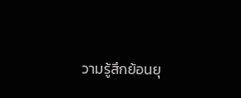วามรู้สึกย้อนยุ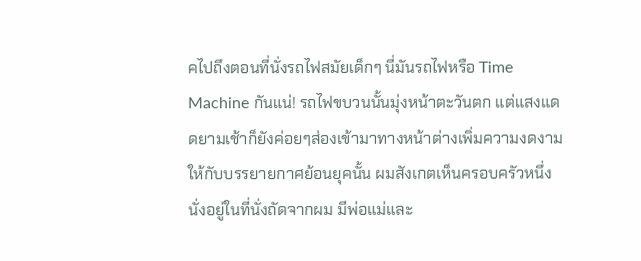คไปถึงตอนที่นั่งรถไฟสมัยเด็กๆ นี่มันรถไฟหรือ Time Machine กันแน่! รถไฟขบวนนั้นมุ่งหน้าตะวันตก แต่แสงแดดยามเช้าก็ยังค่อยๆส่องเข้ามาทางหน้าต่างเพิ่มความงดงามให้กับบรรยายกาศย้อนยุคนั้น ผมสังเกตเห็นครอบครัวหนึ่งนั่งอยู่ในที่นั่งถัดจากผม มีพ่อแม่และ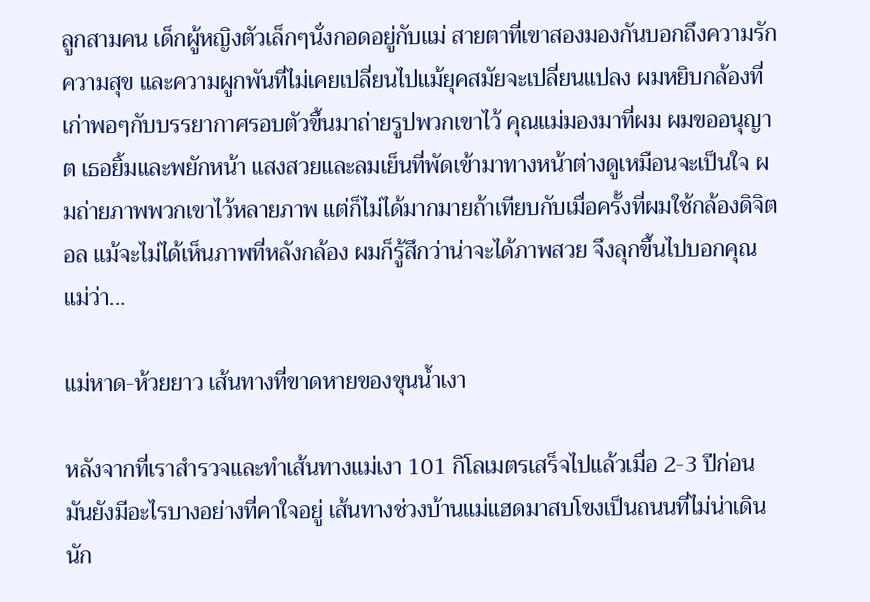ลูกสามคน เด็กผู้หญิงตัวเล็กๆนั่งกอดอยู่กับแม่ สายตาที่เขาสองมองกันบอกถึงความรัก ความสุข และความผูกพันที่ไม่เคยเปลี่ยนไปแม้ยุคสมัยจะเปลี่ยนแปลง ผมหยิบกล้องที่เก่าพอๆกับบรรยากาศรอบตัวขึ้นมาถ่ายรูปพวกเขาไว้ คุณแม่มองมาที่ผม ผมขออนุญาต เธอยิ้มและพยักหน้า แสงสวยและลมเย็นที่พัดเข้ามาทางหน้าต่างดูเหมือนจะเป็นใจ ผมถ่ายภาพพวกเขาไว้หลายภาพ แต่ก็ไม่ได้มากมายถ้าเทียบกับเมื่อครั้งที่ผมใช้กล้องดิจิตอล แม้จะไม่ได้เห็นภาพที่หลังกล้อง ผมก็รู้สึกว่าน่าจะได้ภาพสวย จึงลุกขึ้นไปบอกคุณแม่ว่า...

แม่หาด-ห้วยยาว เส้นทางที่ขาดหายของขุนน้ำเงา

หลังจากที่เราสำรวจและทำเส้นทางแม่เงา 101 กิโลเมตรเสร็จไปแล้วเมื่อ 2-3 ปีก่อน มันยังมีอะไรบางอย่างที่คาใจอยู่ เส้นทางช่วงบ้านแม่แฮดมาสบโขงเป็นถนนที่ไม่น่าเดินนัก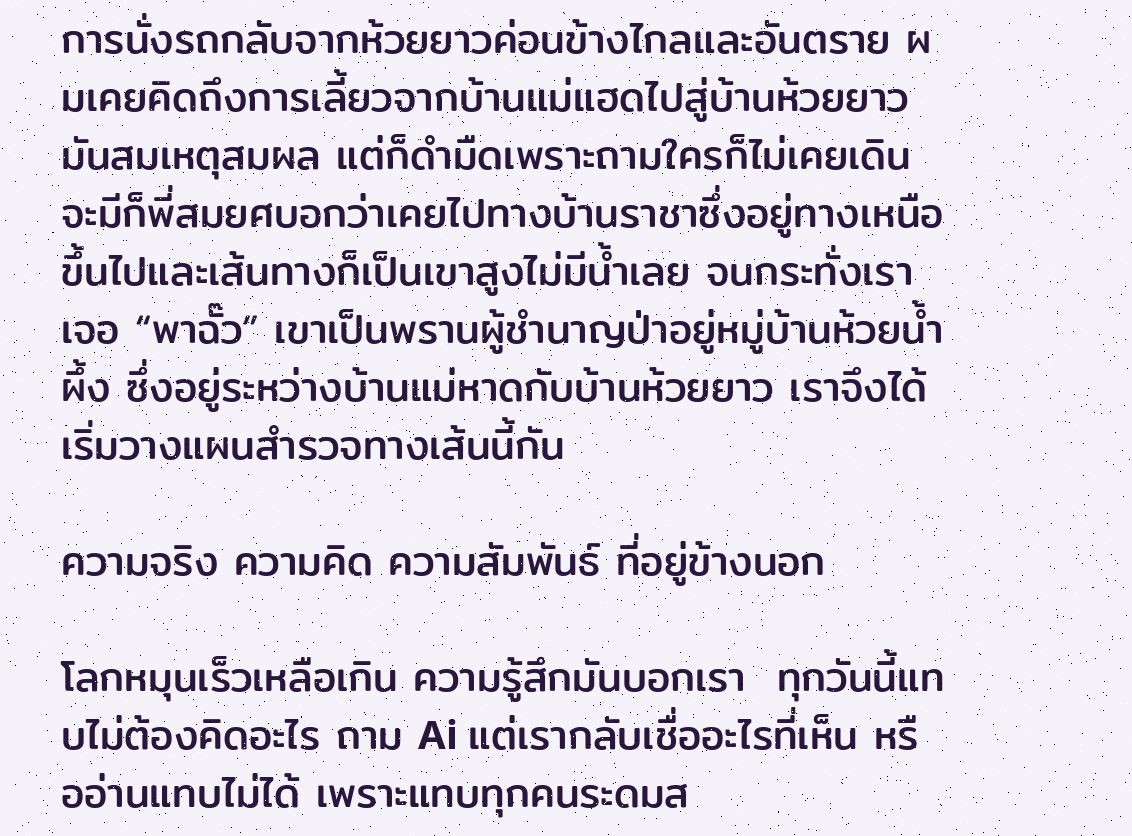การนั่งรถกลับจากห้วยยาวค่อนข้างไกลและอันตราย ผมเคยคิดถึงการเลี้ยวจากบ้านแม่แฮดไปสู่บ้านห้วยยาว มันสมเหตุสมผล แต่ก็ดำมืดเพราะถามใครก็ไม่เคยเดิน จะมีก็พี่สมยศบอกว่าเคยไปทางบ้านราชาซึ่งอยู่ทางเหนือขึ้นไปและเส้นทางก็เป็นเขาสูงไม่มีน้ำเลย จนกระทั่งเราเจอ “พาฉั๊ว” เขาเป็นพรานผู้ชำนาญป่าอยู่หมู่บ้านห้วยน้ำผึ้ง ซึ่งอยู่ระหว่างบ้านแม่หาดกับบ้านห้วยยาว เราจึงได้เริ่มวางแผนสำรวจทางเส้นนี้กัน

ความจริง ความคิด ความสัมพันธ์ ที่อยู่ข้างนอก

โลกหมุนเร็วเหลือเกิน ความรู้สึกมันบอกเรา  ทุกวันนี้แทบไม่ต้องคิดอะไร ถาม Ai แต่เรากลับเชื่ออะไรที่เห็น หรืออ่านแทบไม่ได้ เพราะแทบทุกคนระดมส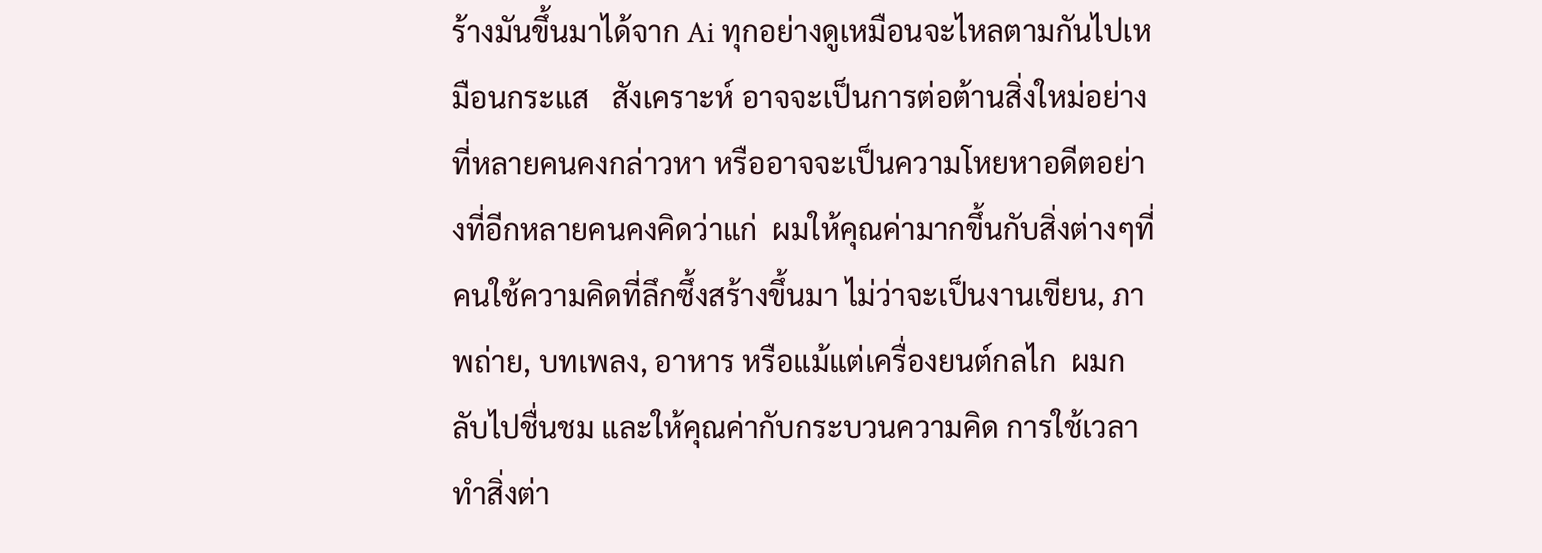ร้างมันขึ้นมาได้จาก Ai ทุกอย่างดูเหมือนจะไหลตามกันไปเหมือนกระแส   สังเคราะห์ อาจจะเป็นการต่อต้านสิ่งใหม่อย่างที่หลายคนคงกล่าวหา หรืออาจจะเป็นความโหยหาอดีตอย่างที่อีกหลายคนคงคิดว่าแก่  ผมให้คุณค่ามากขึ้นกับสิ่งต่างๆที่คนใช้ความคิดที่ลึกซึ้งสร้างขึ้นมา ไม่ว่าจะเป็นงานเขียน, ภาพถ่าย, บทเพลง, อาหาร หรือแม้แต่เครื่องยนต์กลไก  ผมกลับไปชื่นชม และให้คุณค่ากับกระบวนความคิด การใช้เวลาทำสิ่งต่า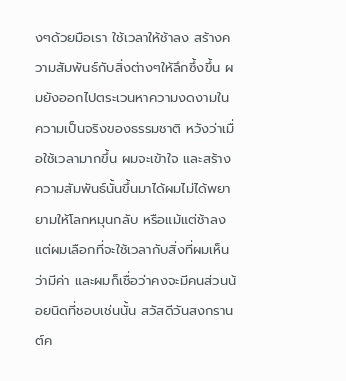งๆด้วยมือเรา ใช้เวลาให้ช้าลง สร้างความสัมพันธ์กับสิ่งต่างๆให้ลึกซึ้งขึ้น ผมยังออกไปตระเวนหาความงดงามในความเป็นจริงของธรรมชาติ หวังว่าเมื่อใช้เวลามากขึ้น ผมจะเข้าใจ และสร้างความสัมพันธ์นั้นขึ้นมาได้ผมไม่ได้พยายามให้โลกหมุนกลับ หรือแม้แต่ช้าลง แต่ผมเลือกที่จะใช้เวลากับสิ่งที่ผมเห็นว่ามีค่า และผมก็เชื่อว่าคงจะมีคนส่วนน้อยนิดที่ชอบเช่นนั้น สวัสดีวันสงกรานต์ค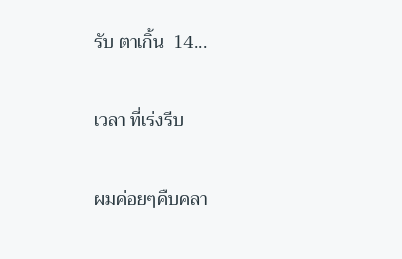รับ ตาเกิ้น  14...

เวลา ที่เร่งรีบ

ผมค่อยๆคืบคลา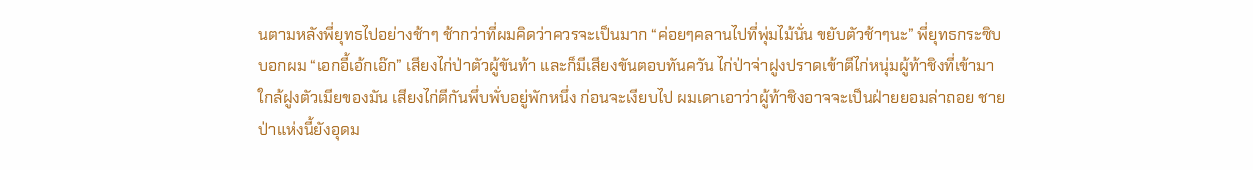นตามหลังพี่ยุทธไปอย่างช้าๆ ช้ากว่าที่ผมคิดว่าควรจะเป็นมาก “ค่อยๆคลานไปที่พุ่มไม้นั่น ขยับตัวช้าๆนะ” พี่ยุทธกระซิบบอกผม “เอกอี้เอ้กเอ๊ก” เสียงไก่ป่าตัวผู้ขันท้า และก็มีเสียงขันตอบทันควัน ไก่ป่าจ่าฝูงปราดเข้าตีไก่หนุ่มผู้ท้าชิงที่เข้ามาใกล้ฝูงตัวเมียของมัน เสียงไก่ตีกันพึ่บพั่บอยู่พักหนึ่ง ก่อนจะเงียบไป ผมเดาเอาว่าผู้ท้าชิงอาจจะเป็นฝ่ายยอมล่าถอย ชายป่าแห่งนี้ยังอุดม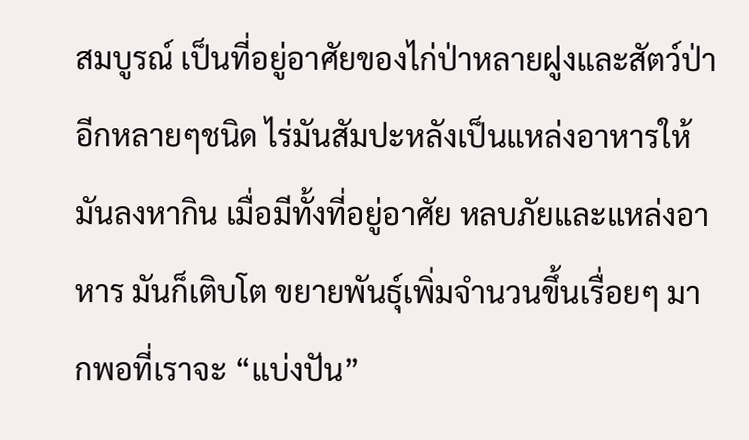สมบูรณ์ เป็นที่อยู่อาศัยของไก่ป่าหลายฝูงและสัตว์ป่าอีกหลายๆชนิด ไร่มันสัมปะหลังเป็นแหล่งอาหารให้มันลงหากิน เมื่อมีทั้งที่อยู่อาศัย หลบภัยและแหล่งอาหาร มันก็เติบโต ขยายพันธุ์เพิ่มจำนวนขึ้นเรื่อยๆ มากพอที่เราจะ “แบ่งปัน”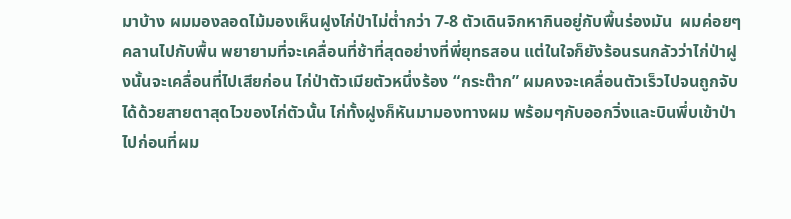มาบ้าง ผมมองลอดไม้มองเห็นฝูงไก่ป่าไม่ต่ำกว่า 7-8 ตัวเดินจิกหากินอยู่กับพื้นร่องมัน  ผมค่อยๆคลานไปกับพื้น พยายามที่จะเคลื่อนที่ช้าที่สุดอย่างที่พี่ยุทธสอน แต่ในใจก็ยังร้อนรนกลัวว่าไก่ป่าฝูงนั้นจะเคลื่อนที่ไปเสียก่อน ไก่ป่าตัวเมียตัวหนึ่งร้อง “กระต๊าก” ผมคงจะเคลื่อนตัวเร็วไปจนถูกจับได้ด้วยสายตาสุดไวของไก่ตัวนั้น ไก่ทั้งฝูงก็หันมามองทางผม พร้อมๆกับออกวิ่งและบินพึ่บเข้าป่าไปก่อนที่ผม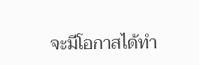จะมีโอกาสได้ทำ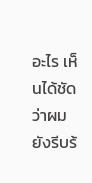อะไร เห็นได้ชัดว่าผมยังรีบร้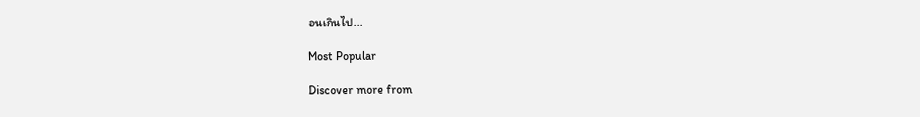อนเกินไป...

Most Popular

Discover more from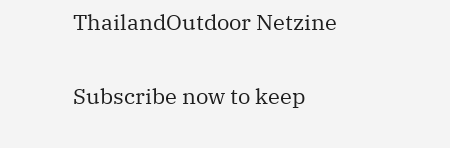ThailandOutdoor Netzine

Subscribe now to keep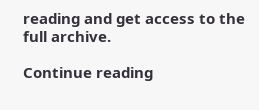reading and get access to the full archive.

Continue reading